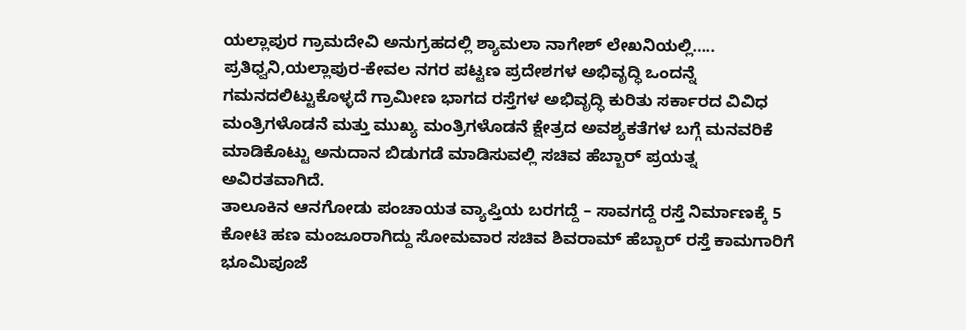ಯಲ್ಲಾಪುರ ಗ್ರಾಮದೇವಿ ಅನುಗ್ರಹದಲ್ಲಿ ಶ್ಯಾಮಲಾ ನಾಗೇಶ್ ಲೇಖನಿಯಲ್ಲಿ…..
ಪ್ರತಿಧ್ವನಿ,ಯಲ್ಲಾಪುರ-ಕೇವಲ ನಗರ ಪಟ್ಟಣ ಪ್ರದೇಶಗಳ ಅಭಿವೃದ್ಧಿ ಒಂದನ್ನೆ ಗಮನದಲಿಟ್ಟುಕೊಳ್ಳದೆ ಗ್ರಾಮೀಣ ಭಾಗದ ರಸ್ತೆಗಳ ಅಭಿವೃದ್ಧಿ ಕುರಿತು ಸರ್ಕಾರದ ವಿವಿಧ ಮಂತ್ರಿಗಳೊಡನೆ ಮತ್ತು ಮುಖ್ಯ ಮಂತ್ರಿಗಳೊಡನೆ ಕ್ಷೇತ್ರದ ಅವಶ್ಯಕತೆಗಳ ಬಗ್ಗೆ ಮನವರಿಕೆ ಮಾಡಿಕೊಟ್ಟು ಅನುದಾನ ಬಿಡುಗಡೆ ಮಾಡಿಸುವಲ್ಲಿ ಸಚಿವ ಹೆಬ್ಬಾರ್ ಪ್ರಯತ್ನ ಅವಿರತವಾಗಿದೆ.
ತಾಲೂಕಿನ ಆನಗೋಡು ಪಂಚಾಯತ ವ್ಯಾಪ್ತಿಯ ಬರಗದ್ದೆ – ಸಾವಗದ್ದೆ ರಸ್ತೆ ನಿರ್ಮಾಣಕ್ಕೆ 5 ಕೋಟಿ ಹಣ ಮಂಜೂರಾಗಿದ್ದು ಸೋಮವಾರ ಸಚಿವ ಶಿವರಾಮ್ ಹೆಬ್ಬಾರ್ ರಸ್ತೆ ಕಾಮಗಾರಿಗೆ ಭೂಮಿಪೂಜೆ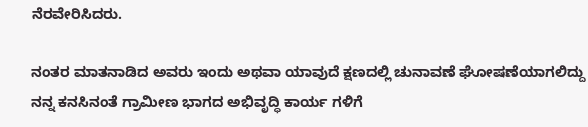ನೆರವೇರಿಸಿದರು.

ನಂತರ ಮಾತನಾಡಿದ ಅವರು ಇಂದು ಅಥವಾ ಯಾವುದೆ ಕ್ಷಣದಲ್ಲಿ ಚುನಾವಣೆ ಘೋಷಣೆಯಾಗಲಿದ್ದು ನನ್ನ ಕನಸಿನಂತೆ ಗ್ರಾಮೀಣ ಭಾಗದ ಅಭಿವೃದ್ಧಿ ಕಾರ್ಯ ಗಳಿಗೆ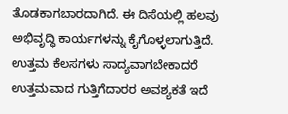ತೊಡಕಾಗಬಾರದಾಗಿದೆ. ಈ ದಿಸೆಯಲ್ಲಿ ಹಲವು ಅಭಿವೃದ್ಧಿ ಕಾರ್ಯಗಳನ್ನು ಕೈಗೊಳ್ಳಲಾಗುತ್ತಿದೆ. ಉತ್ತಮ ಕೆಲಸಗಳು ಸಾದ್ಯವಾಗಬೇಕಾದರೆ ಉತ್ತಮವಾದ ಗುತ್ತಿಗೆದಾರರ ಅವಶ್ಯಕತೆ ಇದೆ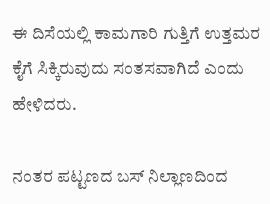ಈ ದಿಸೆಯಲ್ಲಿ ಕಾಮಗಾರಿ ಗುತ್ತಿಗೆ ಉತ್ತಮರ ಕೈಗೆ ಸಿಕ್ಕಿರುವುದು ಸಂತಸವಾಗಿದೆ ಎಂದು ಹೇಳಿದರು.

ನಂತರ ಪಟ್ಟಣದ ಬಸ್ ನಿಲ್ಲಾಣದಿಂದ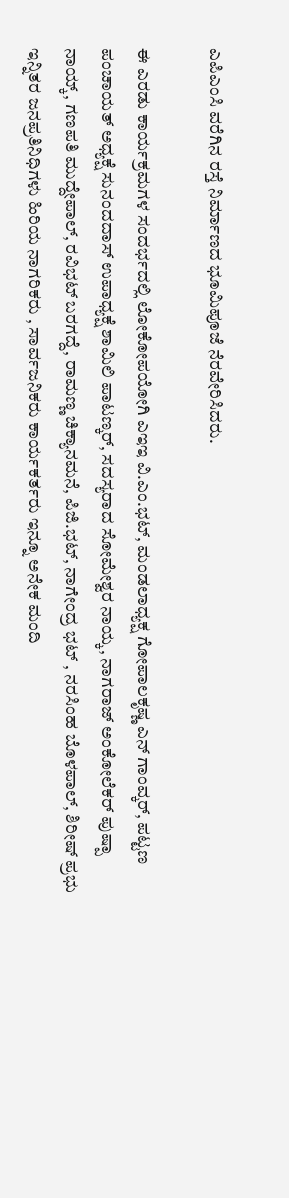ಎಪಿಎಂಸಿ ವರೆಗಿನ ರಸ್ತೆ ನಿರ್ಮಾಣದ ಭೂಮಿಪೂಜೆ ನೆರವೇರಿಸಿದರು.

ಈ ಎರಡು ಕಾರ್ಯಕ್ರಮಗಳ ಸಂದರ್ಭದಲ್ಲಿ ಲೋಕೋಪಯೋಗಿ ಎಇಇ ವಿ.ಎಂ.ಭಟ್, ಮಂಡಲಾಧ್ಯಕ್ಷ ಗೋಪಾಲಕೃಷ್ಣ ಎನ್ ಗಾಂವ್ಕರ್, ಪಟ್ಟಣ ಪಂಚಾಯತ್ ಅಧ್ಯಕ್ಷೆ ಸುನಂದದಾಸ್ ಉಪಾಧ್ಯಕ್ಷೆ ಶಾಮಿಲಿ ಪಾಟಣ್ಕರ್, ಸದಸ್ಯರಾದ ಸೋಮೇಶ್ವರ ನಾಯ್ಕ, ನಾಗರಾಜ್ ಅಂಕೋಲೆಕರ್ ಪುಷ್ಪಾ ನಾಯ್ಕ್, ಗಣಪತಿ ಮುದ್ದೇಪಾಲ್, ರವಿಭಟ್ ಬರಗದ್ದೆ, ರಾಮಣ್ಣ ಚಿಕ್ಯಾನಮನೆ, ಪಿಜಿ.ಭಟ್, ನಾಗೇಂದ್ರ ಭಟ್ , ನರಸಿಂಹ ಬೊಳಪಾಲ್, ಶಿರೀಷ್ ಪ್ರಭು ಇನ್ನಿತರ ಜನಪ್ರತಿನಿಧಿಗಳು ಹಿರಿಯ ನಾಗರಿಕರು , ಸಾರ್ವಜನಿಕರು ಕಾರ್ಯಕರ್ತರು ಇನ್ನೂ ಅನೇಕ ಮಂದಿ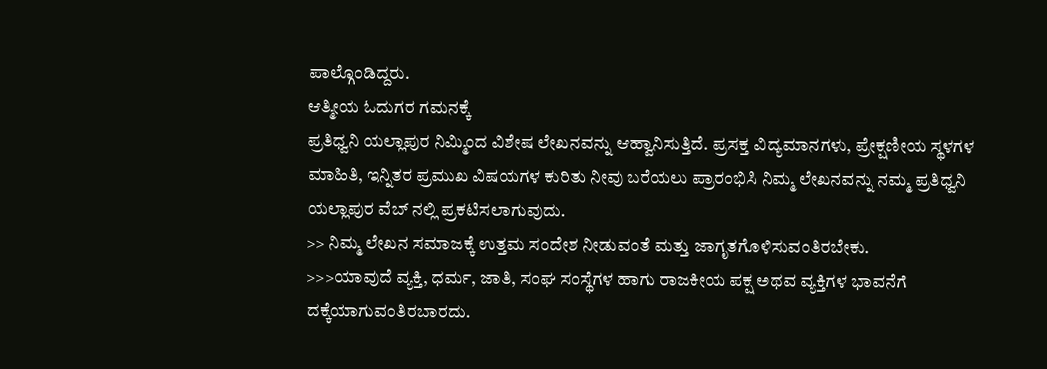ಪಾಲ್ಗೊಂಡಿದ್ದರು.
ಆತ್ಮೀಯ ಓದುಗರ ಗಮನಕ್ಕೆ
ಪ್ರತಿಧ್ವನಿ ಯಲ್ಲಾಪುರ ನಿಮ್ಮಿಂದ ವಿಶೇಷ ಲೇಖನವನ್ನು ಆಹ್ವಾನಿಸುತ್ತಿದೆ. ಪ್ರಸಕ್ತ ವಿದ್ಯಮಾನಗಳು, ಪ್ರೇಕ್ಷಣೀಯ ಸ್ಥಳಗಳ ಮಾಹಿತಿ, ಇನ್ನಿತರ ಪ್ರಮುಖ ವಿಷಯಗಳ ಕುರಿತು ನೀವು ಬರೆಯಲು ಪ್ರಾರಂಭಿಸಿ ನಿಮ್ಮ ಲೇಖನವನ್ನು ನಮ್ಮ ಪ್ರತಿಧ್ವನಿ ಯಲ್ಲಾಪುರ ವೆಬ್ ನಲ್ಲಿ ಪ್ರಕಟಿಸಲಾಗುವುದು.
>> ನಿಮ್ಮ ಲೇಖನ ಸಮಾಜಕ್ಕೆ ಉತ್ತಮ ಸಂದೇಶ ನೀಡುವಂತೆ ಮತ್ತು ಜಾಗೃತಗೊಳಿಸುವಂತಿರಬೇಕು.
>>>ಯಾವುದೆ ವ್ಯಕ್ತಿ, ಧರ್ಮ, ಜಾತಿ, ಸಂಘ ಸಂಸ್ಥೆಗಳ ಹಾಗು ರಾಜಕೀಯ ಪಕ್ಷ ಅಥವ ವ್ಯಕ್ತಿಗಳ ಭಾವನೆಗೆ ದಕ್ಕೆಯಾಗುವಂತಿರಬಾರದು.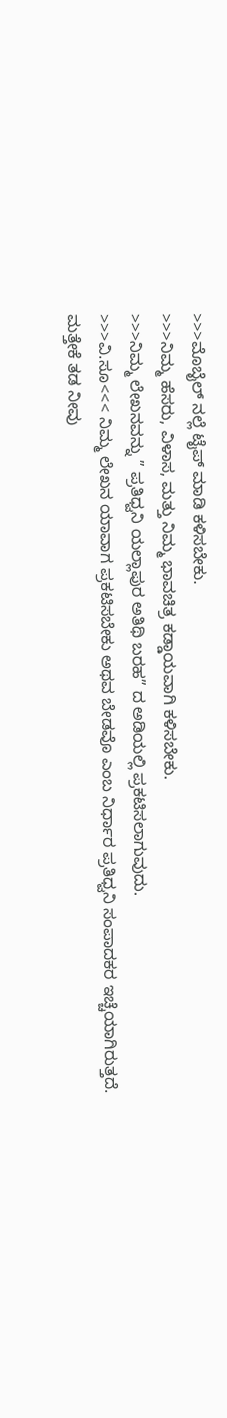>>>ಮೊಬೈಲ್ ನಲ್ಲೆ ಟೈಪ್ ಮಾಡಿ ಕಳಿಸಬೇಕು.
>>>ನಿಮ್ಮ ಹೆಸರು, ವಿಳಾಸ, ಮತ್ತು ನಿಮ್ಮ ಭಾವಚಿತ್ರ ಕಡ್ಡಾಯವಾಗಿ ಕಳಿಸಬೇಕು.
>>>ನಿಮ್ಮ ಲೇಖನವನ್ನು ” ಪ್ರತಿಧ್ವನಿ ಯಲ್ಲಾಪುರ ಅತಿಥಿ ಬರಹ” ದ ಅಡಿಯಲ್ಲಿ ಪ್ರಕಟಿಸಲಾಗುವುದು.
>>>ವಿ.ಸೂ<<< ನಿಮ್ಮ ಲೇಖನ ಯಾವಾಗ ಪ್ರಕಟಿಸಬೇಕು ಅಥವ ಬೇಡವೊ ಎಂಬ ನಿರ್ಧಾರ ಪ್ರತಿಧ್ವನಿ ಸಂಪಾದಕರ ಇಚ್ಚೆಯಾಗಿರುತ್ತದೆ.
ಮತ್ತೇಕೆ ತಡ ನೀವು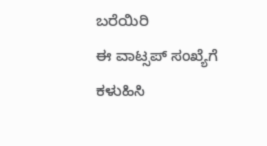ಬರೆಯಿರಿ
ಈ ವಾಟ್ಸಪ್ ಸಂಖ್ಯೆಗೆ ಕಳುಹಿಸಿ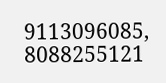9113096085, 8088255121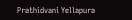Prathidvani Yellapura